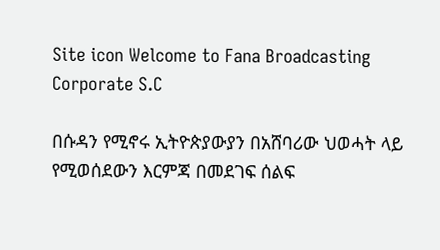Site icon Welcome to Fana Broadcasting Corporate S.C

በሱዳን የሚኖሩ ኢትዮጵያውያን በአሸባሪው ህወሓት ላይ የሚወሰደውን እርምጃ በመደገፍ ሰልፍ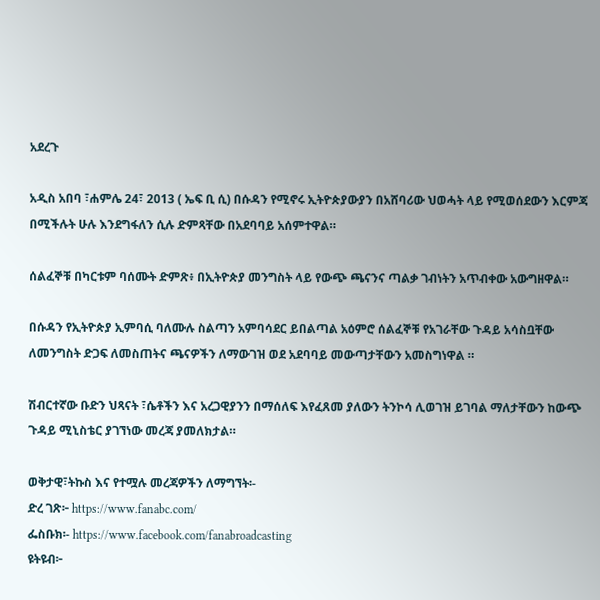አደረጉ

አዲስ አበባ ፣ሐምሌ 24፣ 2013 ( ኤፍ ቢ ሲ) በሱዳን የሚኖሩ ኢትዮጵያውያን በአሸባሪው ህወሓት ላይ የሚወሰደውን እርምጃ በሚችሉት ሁሉ እንደግፋለን ሲሉ ድምጻቸው በአደባባይ አሰምተዋል።

ሰልፈኞቹ በካርቱም ባሰሙት ድምጽ፥ በኢትዮጵያ መንግስት ላይ የውጭ ጫናንና ጣልቃ ገብነትን አጥብቀው አውግዘዋል።

በሱዳን የኢትዮጵያ ኢምባሲ ባለሙሉ ስልጣን አምባሳደር ይበልጣል አዕምሮ ሰልፈኞቹ የአገራቸው ጉዳይ አሳስቧቸው ለመንግስት ድጋፍ ለመስጠትና ጫናዎችን ለማውገዝ ወደ አደባባይ መውጣታቸውን አመስግነዋል ።

ሽብርተኛው ቡድን ህጻናት ፣ሴቶችን እና አረጋዊያንን በማሰለፍ እየፈጸመ ያለውን ትንኮሳ ሊወገዝ ይገባል ማለታቸውን ከውጭ ጉዳይ ሚኒስቴር ያገኘነው መረጃ ያመለክታል።

ወቅታዊ፣ትኩስ እና የተሟሉ መረጃዎችን ለማግኘት፡-
ድረ ገጽ፦ https://www.fanabc.com/
ፌስቡክ፡- https://www.facebook.com/fanabroadcasting
ዩትዩብ፦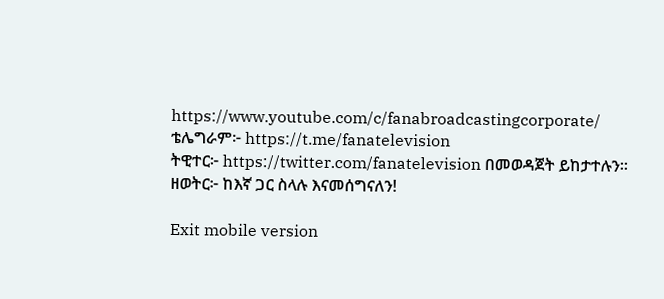https://www.youtube.com/c/fanabroadcastingcorporate/
ቴሌግራም፦ https://t.me/fanatelevision
ትዊተር፦ https://twitter.com/fanatelevision በመወዳጀት ይከታተሉን፡፡
ዘወትር፦ ከእኛ ጋር ስላሉ እናመሰግናለን!

Exit mobile version